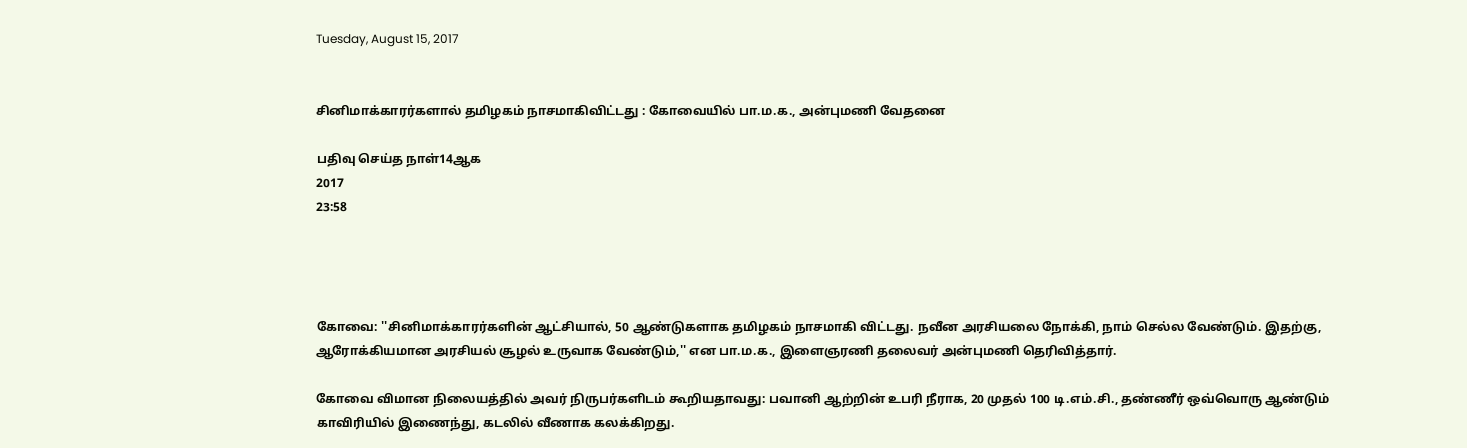Tuesday, August 15, 2017


சினிமாக்காரர்களால் தமிழகம் நாசமாகிவிட்டது : கோவையில் பா.ம.க., அன்புமணி வேதனை

பதிவு செய்த நாள்14ஆக
2017
23:58




கோவை: ''சினிமாக்காரர்களின் ஆட்சியால், 50 ஆண்டுகளாக தமிழகம் நாசமாகி விட்டது. நவீன அரசியலை நோக்கி, நாம் செல்ல வேண்டும். இதற்கு, ஆரோக்கியமான அரசியல் சூழல் உருவாக வேண்டும்,'' என பா.ம.க., இளைஞரணி தலைவர் அன்புமணி தெரிவித்தார்.

கோவை விமான நிலையத்தில் அவர் நிருபர்களிடம் கூறியதாவது: பவானி ஆற்றின் உபரி நீராக, 20 முதல் 100 டி.எம்.சி., தண்ணீர் ஒவ்வொரு ஆண்டும் காவிரியில் இணைந்து, கடலில் வீணாக கலக்கிறது.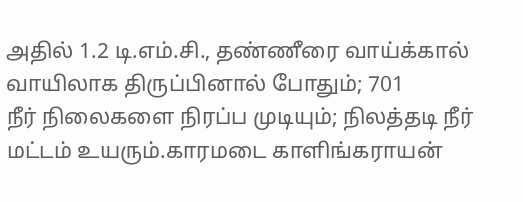அதில் 1.2 டி.எம்.சி., தண்ணீரை வாய்க்கால் வாயிலாக திருப்பினால் போதும்; 701
நீர் நிலைகளை நிரப்ப முடியும்; நிலத்தடி நீர் மட்டம் உயரும்.காரமடை காளிங்கராயன்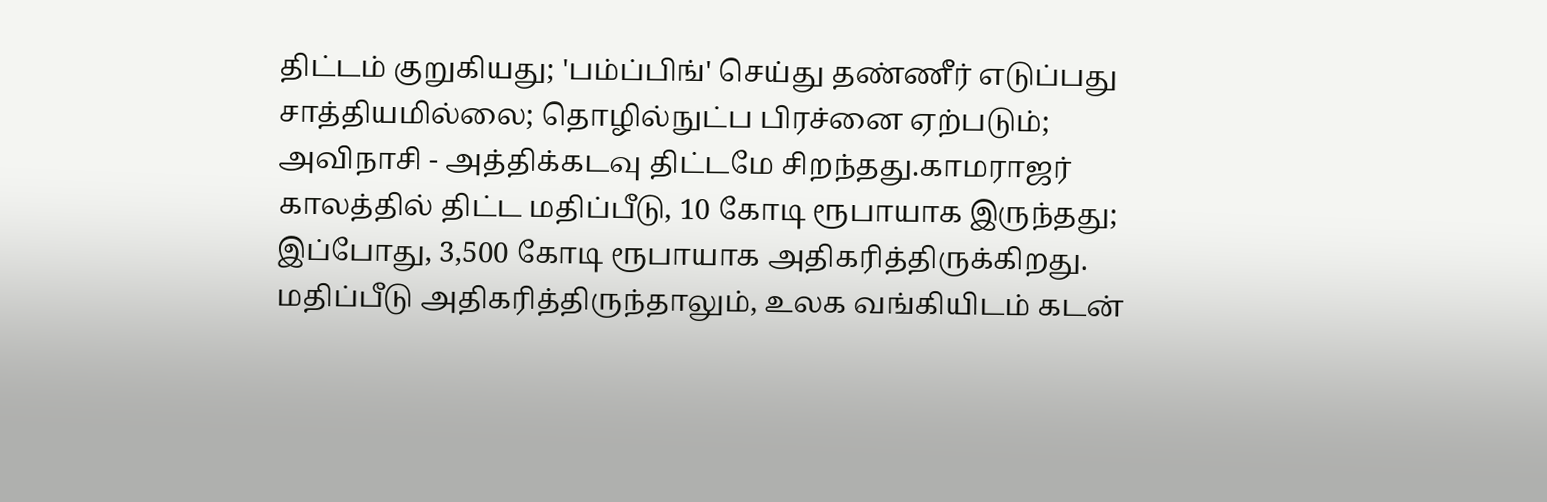திட்டம் குறுகியது; 'பம்ப்பிங்' செய்து தண்ணீர் எடுப்பது சாத்தியமில்லை; தொழில்நுட்ப பிரச்னை ஏற்படும்; அவிநாசி - அத்திக்கடவு திட்டமே சிறந்தது.காமராஜர் காலத்தில் திட்ட மதிப்பீடு, 10 கோடி ரூபாயாக இருந்தது; இப்போது, 3,500 கோடி ரூபாயாக அதிகரித்திருக்கிறது. மதிப்பீடு அதிகரித்திருந்தாலும், உலக வங்கியிடம் கடன்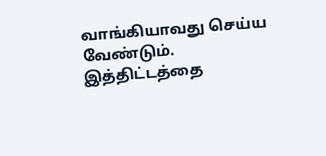வாங்கியாவது செய்ய வேண்டும். இத்திட்டத்தை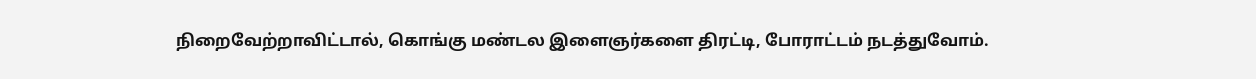நிறைவேற்றாவிட்டால், கொங்கு மண்டல இளைஞர்களை திரட்டி, போராட்டம் நடத்துவோம்.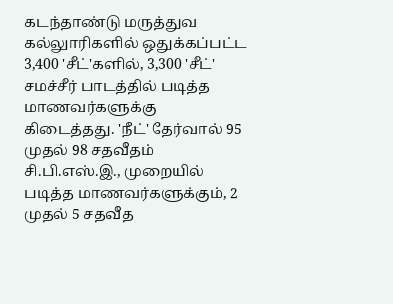கடந்தாண்டு மருத்துவ கல்லுாரிகளில் ஒதுக்கப்பட்ட 3,400 'சீட்'களில், 3,300 'சீட்' சமச்சீர் பாடத்தில் படித்த மாணவர்களுக்கு கிடைத்தது. 'நீட்' தேர்வால் 95 முதல் 98 சதவீதம் சி.பி.எஸ்.இ., முறையில் படித்த மாணவர்களுக்கும், 2 முதல் 5 சதவீத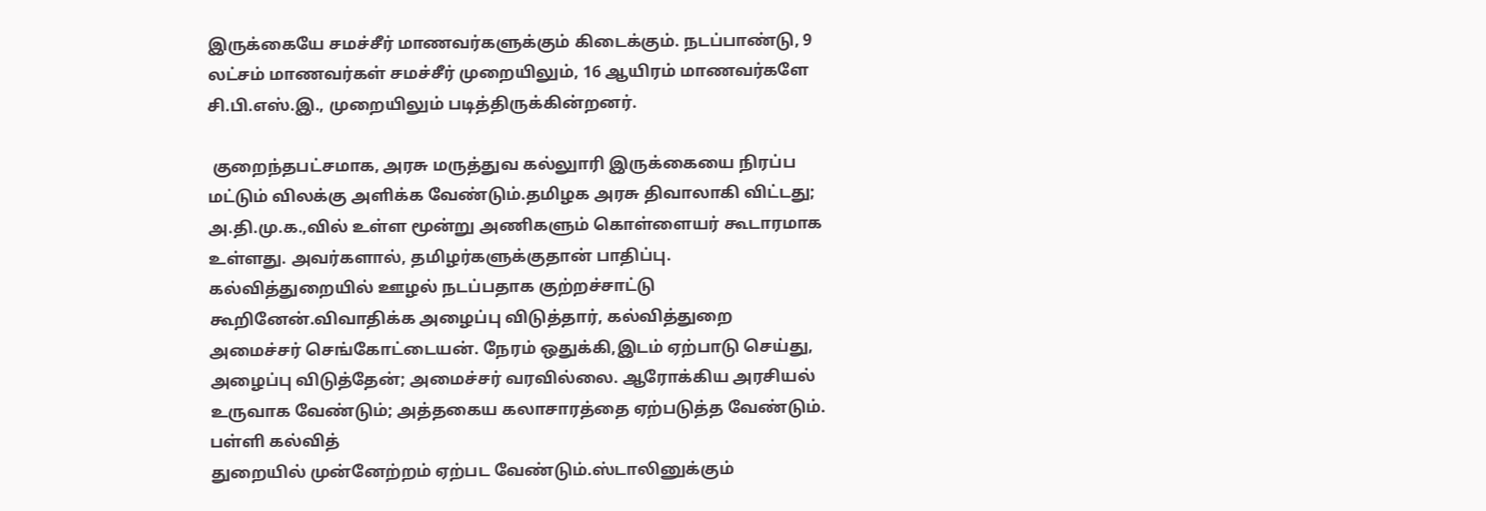இருக்கையே சமச்சீர் மாணவர்களுக்கும் கிடைக்கும். நடப்பாண்டு, 9 லட்சம் மாணவர்கள் சமச்சீர் முறையிலும், 16 ஆயிரம் மாணவர்களே சி.பி.எஸ்.இ., முறையிலும் படித்திருக்கின்றனர்.

 குறைந்தபட்சமாக, அரசு மருத்துவ கல்லுாரி இருக்கையை நிரப்ப மட்டும் விலக்கு அளிக்க வேண்டும்.தமிழக அரசு திவாலாகி விட்டது; அ.தி.மு.க.,வில் உள்ள மூன்று அணிகளும் கொள்ளையர் கூடாரமாக உள்ளது. அவர்களால், தமிழர்களுக்குதான் பாதிப்பு. கல்வித்துறையில் ஊழல் நடப்பதாக குற்றச்சாட்டு கூறினேன்.விவாதிக்க அழைப்பு விடுத்தார், கல்வித்துறை அமைச்சர் செங்கோட்டையன். நேரம் ஒதுக்கி,இடம் ஏற்பாடு செய்து, அழைப்பு விடுத்தேன்; அமைச்சர் வரவில்லை. ஆரோக்கிய அரசியல் உருவாக வேண்டும்; அத்தகைய கலாசாரத்தை ஏற்படுத்த வேண்டும். பள்ளி கல்வித்
துறையில் முன்னேற்றம் ஏற்பட வேண்டும்.ஸ்டாலினுக்கும்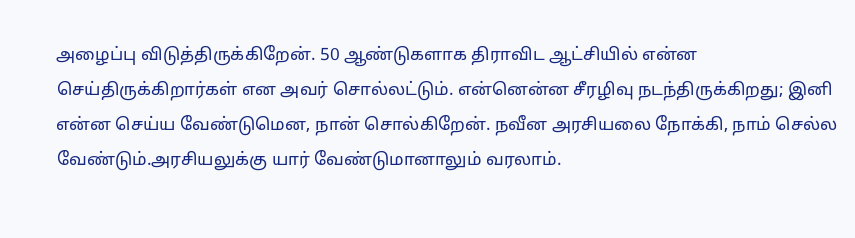அழைப்பு விடுத்திருக்கிறேன். 50 ஆண்டுகளாக திராவிட ஆட்சியில் என்ன செய்திருக்கிறார்கள் என அவர் சொல்லட்டும். என்னென்ன சீரழிவு நடந்திருக்கிறது; இனி என்ன செய்ய வேண்டுமென, நான் சொல்கிறேன். நவீன அரசியலை நோக்கி, நாம் செல்ல வேண்டும்.அரசியலுக்கு யார் வேண்டுமானாலும் வரலாம்.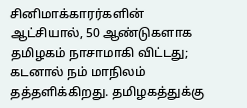சினிமாக்காரர்களின் ஆட்சியால், 50 ஆண்டுகளாக தமிழகம் நாசாமாகி விட்டது; கடனால் நம் மாநிலம் தத்தளிக்கிறது. தமிழகத்துக்கு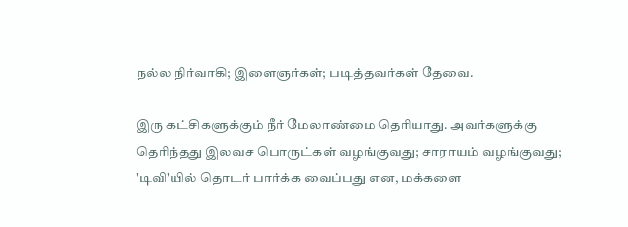நல்ல நிர்வாகி; இளைஞர்கள்; படித்தவர்கள் தேவை.

இரு கட்சிகளுக்கும் நீர் மேலாண்மை தெரியாது. அவர்களுக்கு தெரிந்தது இலவச பொருட்கள் வழங்குவது; சாராயம் வழங்குவது; 'டிவி'யில் தொடர் பார்க்க வைப்பது என, மக்களை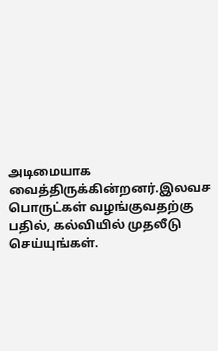அடிமையாக வைத்திருக்கின்றனர்.இலவச பொருட்கள் வழங்குவதற்கு பதில், கல்வியில் முதலீடு செய்யுங்கள்.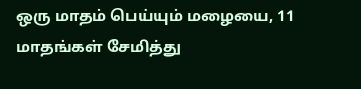ஒரு மாதம் பெய்யும் மழையை, 11 மாதங்கள் சேமித்து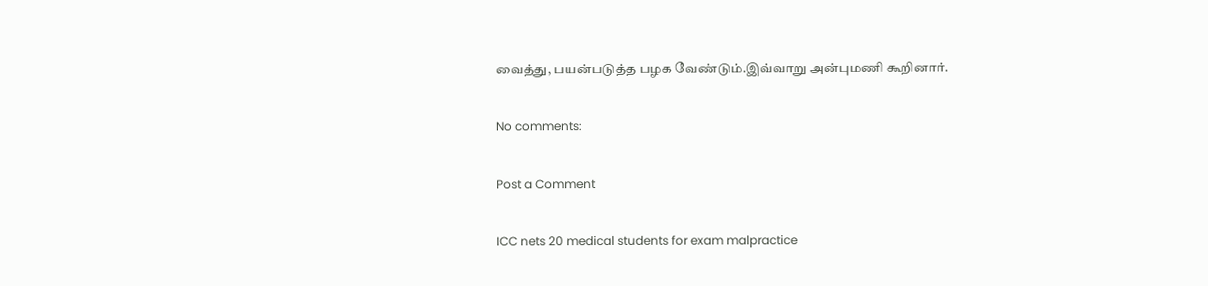வைத்து, பயன்படுத்த பழக வேண்டும்.இவ்வாறு அன்புமணி கூறினார்.

No comments:

Post a Comment

ICC nets 20 medical students for exam malpractice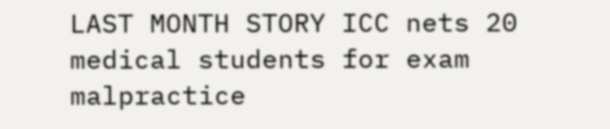LAST MONTH STORY ICC nets 20 medical students for exam malpractice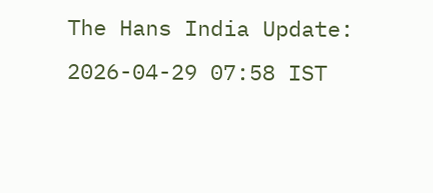The Hans India Update: 2026-04-29 07:58 IST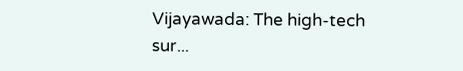Vijayawada: The high-tech sur...